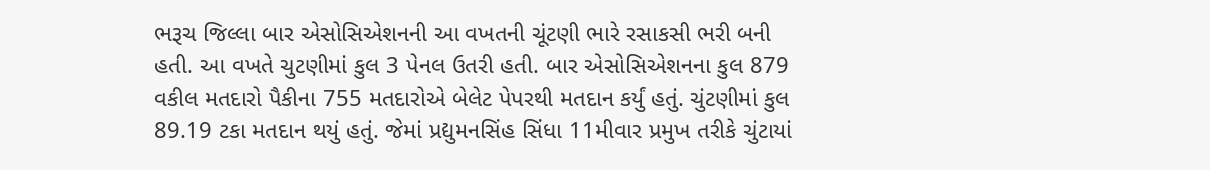ભરૂચ જિલ્લા બાર એસોસિએશનની આ વખતની ચૂંટણી ભારે રસાકસી ભરી બની હતી. આ વખતે ચુટણીમાં કુલ 3 પેનલ ઉતરી હતી. બાર એસોસિએશનના કુલ 879 વકીલ મતદારો પૈકીના 755 મતદારોએ બેલેટ પેપરથી મતદાન કર્યું હતું. ચુંટણીમાં કુલ 89.19 ટકા મતદાન થયું હતું. જેમાં પ્રદ્યુમનસિંહ સિંધા 11મીવાર પ્રમુખ તરીકે ચુંટાયાં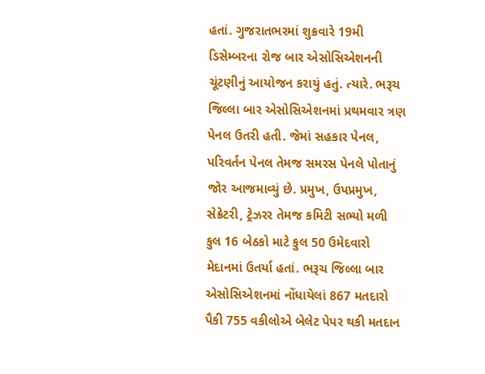હતાં. ગુજરાતભરમાં શુક્રવારે 19મી ડિસેમ્બરના રોજ બાર એસોસિએશનની ચૂંટણીનું આયોજન કરાયું હતું. ત્યારે. ભરૂચ જિલ્લા બાર એસોસિએશનમાં પ્રથમવાર ત્રણ પેનલ ઉતરી હતી. જેમાં સહકાર પેનલ, પરિવર્તન પેનલ તેમજ સમરસ પેનલે પોતાનું જોર આજમાવ્યું છે. પ્રમુખ, ઉપપ્રમુખ, સેક્રેટરી, ટ્રેઝરર તેમજ કમિટી સભ્યો મળી કુલ 16 બેઠકો માટે કુલ 50 ઉમેદવારો મેદાનમાં ઉતર્યા હતાં. ભરૂચ જિલ્લા બાર એસોસિએશનમાં નોંધાયેલાં 867 મતદારો પૈકી 755 વકીલોએ બેલેટ પેપર થકી મતદાન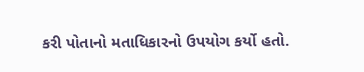કરી પોતાનો મતાધિકારનો ઉપયોગ કર્યો હતો.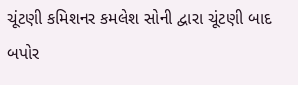ચૂંટણી કમિશનર કમલેશ સોની દ્વારા ચૂંટણી બાદ બપોર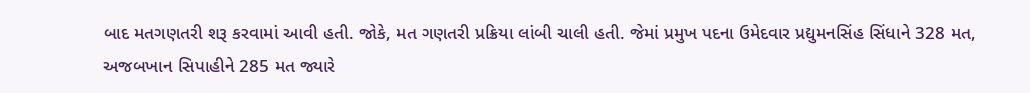બાદ મતગણતરી શરૂ કરવામાં આવી હતી. જોકે, મત ગણતરી પ્રક્રિયા લાંબી ચાલી હતી. જેમાં પ્રમુખ પદના ઉમેદવાર પ્રદ્યુમનસિંહ સિંધાને 328 મત, અજબખાન સિપાહીને 285 મત જ્યારે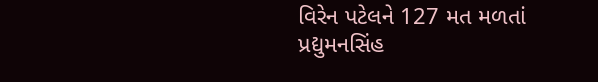વિરેન પટેલને 127 મત મળતાં પ્રદ્યુમનસિંહ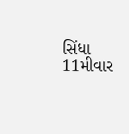સિંધા 11મીવાર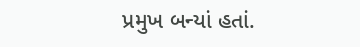પ્રમુખ બન્યાં હતાં.